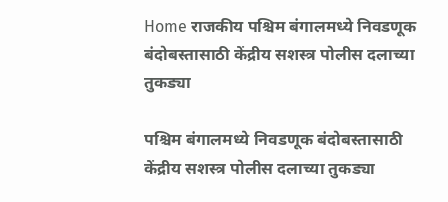Home राजकीय पश्चिम बंगालमध्ये निवडणूक बंदोबस्तासाठी केंद्रीय सशस्त्र पोलीस दलाच्या तुकड्या

पश्चिम बंगालमध्ये निवडणूक बंदोबस्तासाठी केंद्रीय सशस्त्र पोलीस दलाच्या तुकड्या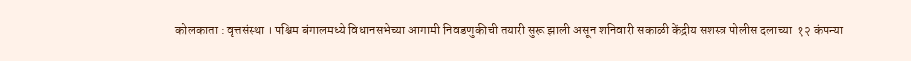कोलकाता : वृत्तसंस्था । पश्चिम बंगालमध्ये विधानसभेच्या आगामी निवडणुकीची तयारी सुरू झाली असून शनिवारी सकाळी केंद्रीय सशस्त्र पोलीस दलाच्या  १२ कंपन्या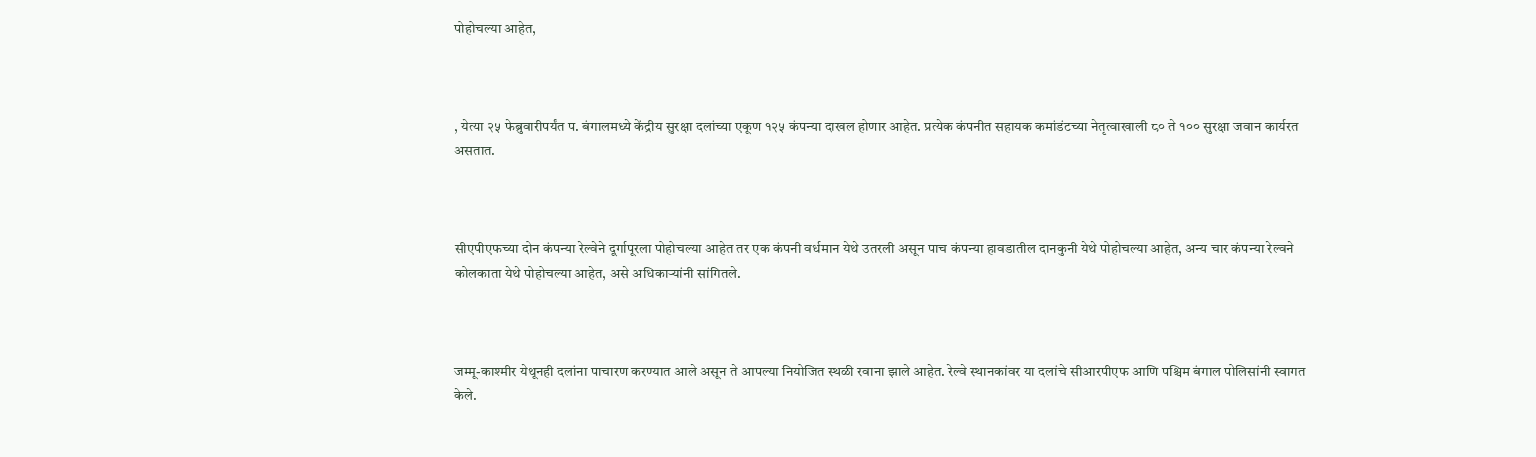पोहोचल्या आहेत,



, येत्या २५ फेब्रुवारीपर्यंत प. बंगालमध्ये केंद्रीय सुरक्षा दलांच्या एकूण १२५ कंपन्या दाखल होणार आहेत. प्रत्येक कंपनीत सहायक कमांडंटच्या नेतृत्वाखाली ८० ते १०० सुरक्षा जवान कार्यरत असतात.



सीएपीएफच्या दोन कंपन्या रेल्वेने दूर्गापूरला पोहोचल्या आहेत तर एक कंपनी वर्धमान येथे उतरली असून पाच कंपन्या हावडातील दानकुनी येथे पोहोचल्या आहेत, अन्य चार कंपन्या रेल्वने कोलकाता येथे पोहोचल्या आहेत, असे अधिकाऱ्यांनी सांगितले.



जम्मू-काश्मीर येथूनही दलांना पाचारण करण्यात आले असून ते आपल्या नियोजित स्थळी रवाना झाले आहेत. रेल्वे स्थानकांवर या दलांचे सीआरपीएफ आणि पश्चिम बंगाल पोलिसांनी स्वागत केले.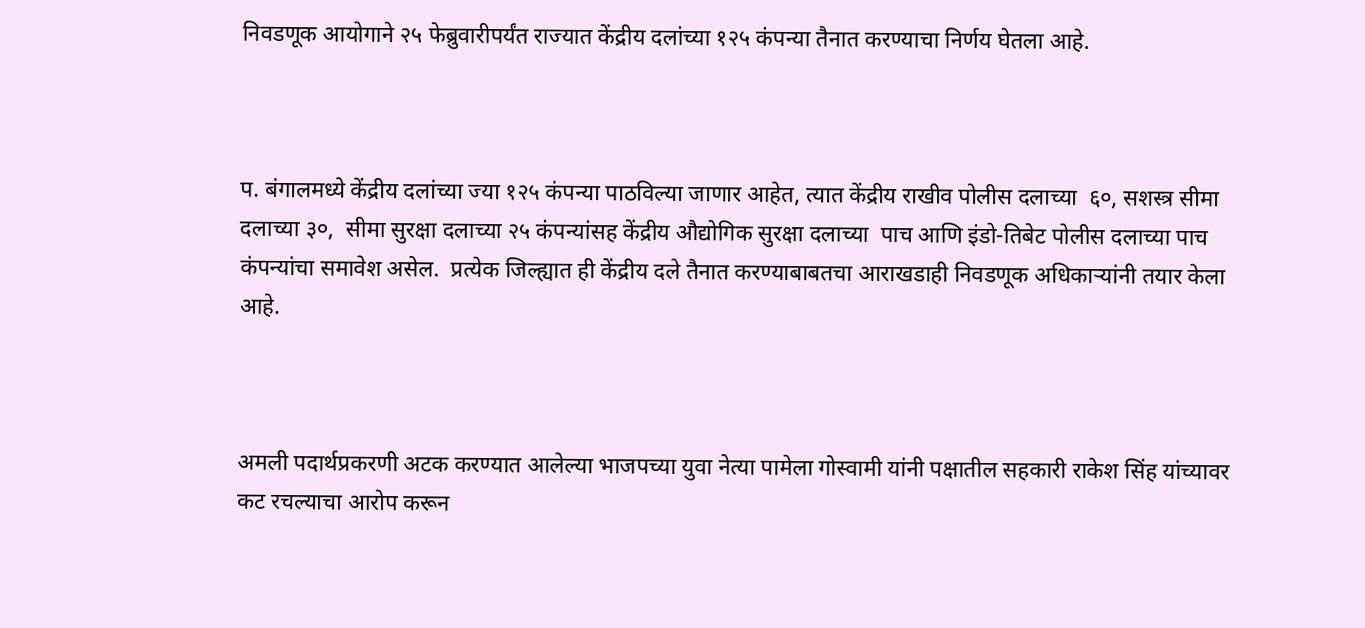निवडणूक आयोगाने २५ फेब्रुवारीपर्यंत राज्यात केंद्रीय दलांच्या १२५ कंपन्या तैनात करण्याचा निर्णय घेतला आहे.



प. बंगालमध्ये केंद्रीय दलांच्या ज्या १२५ कंपन्या पाठविल्या जाणार आहेत, त्यात केंद्रीय राखीव पोलीस दलाच्या  ६०, सशस्त्र सीमा दलाच्या ३०,  सीमा सुरक्षा दलाच्या २५ कंपन्यांसह केंद्रीय औद्योगिक सुरक्षा दलाच्या  पाच आणि इंडो-तिबेट पोलीस दलाच्या पाच कंपन्यांचा समावेश असेल.  प्रत्येक जिल्ह्यात ही केंद्रीय दले तैनात करण्याबाबतचा आराखडाही निवडणूक अधिकाऱ्यांनी तयार केला आहे.



अमली पदार्थप्रकरणी अटक करण्यात आलेल्या भाजपच्या युवा नेत्या पामेला गोस्वामी यांनी पक्षातील सहकारी राकेश सिंह यांच्यावर कट रचल्याचा आरोप करून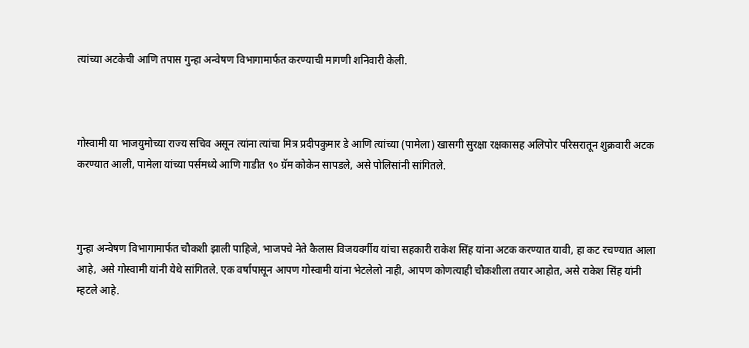त्यांच्या अटकेची आणि तपास गुन्हा अन्वेषण विभागामार्फत करण्याची मागणी शनिवारी केली.



गोस्वामी या भाजयुमोच्या राज्य सचिव असून त्यांना त्यांचा मित्र प्रदीपकुमार डे आणि त्यांच्या (पामेला) खासगी सुरक्षा रक्षकासह अलिपोर परिसरातून शुक्रवारी अटक करण्यात आली, पामेला यांच्या पर्समध्ये आणि गाडीत ९० ग्रॅम कोकेन सापडले, असे पोलिसांनी सांगितले.



गुन्हा अन्वेषण विभागामार्फत चौकशी झाली पाहिजे, भाजपचे नेते कैलास विजयवर्गीय यांचा सहकारी राकेश सिंह यांना अटक करण्यात यावी, हा कट रचण्यात आला आहे, असे गोस्वामी यांनी येथे सांगितले. एक वर्षापासून आपण गोस्वामी यांना भेटलेलो नाही, आपण कोणत्याही चौकशीला तयार आहोत, असे राकेश सिंह यांनी म्हटले आहे.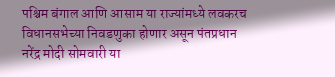पश्चिम बंगाल आणि आसाम या राज्यांमध्ये लवकरच विधानसभेच्या निवडणुका होणार असून पंतप्रधान नरेंद्र मोदी सोमवारी या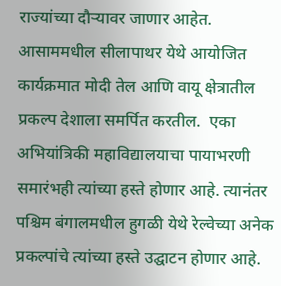राज्यांच्या दौऱ्यावर जाणार आहेत.  आसाममधील सीलापाथर येथे आयोजित कार्यक्रमात मोदी तेल आणि वायू क्षेत्रातील प्रकल्प देशाला समर्पित करतील.  एका अभियांत्रिकी महाविद्यालयाचा पायाभरणी समारंभही त्यांच्या हस्ते होणार आहे. त्यानंतर पश्चिम बंगालमधील हुगळी येथे रेल्वेच्या अनेक प्रकल्पांचे त्यांच्या हस्ते उद्घाटन होणार आहे.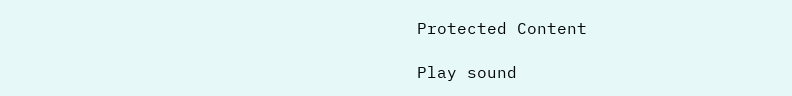Protected Content

Play sound